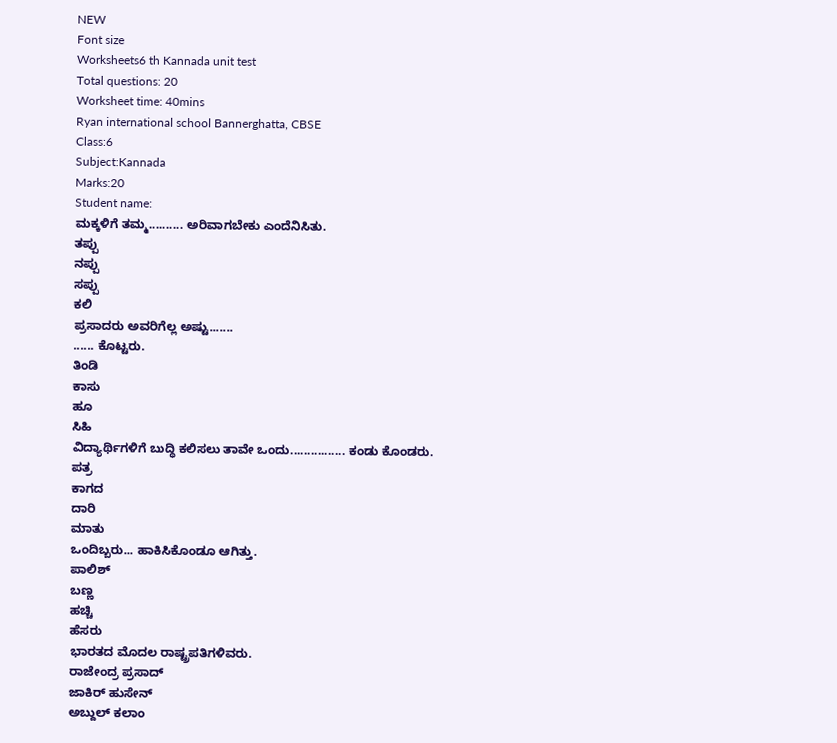NEW
Font size
Worksheets6 th Kannada unit test
Total questions: 20
Worksheet time: 40mins
Ryan international school Bannerghatta, CBSE
Class:6
Subject:Kannada
Marks:20
Student name:
ಮಕ್ಕಳಿಗೆ ತಮ್ಮ.......... ಅರಿವಾಗಬೇಕು ಎಂದೆನಿಸಿತು.
ತಪ್ಪು
ನಪ್ಪು
ಸಪ್ಪು
ಕಲಿ
ಪ್ರಸಾದರು ಅವರಿಗೆಲ್ಲ ಅಷ್ಟು.......
...... ಕೊಟ್ಟರು.
ತಿಂಡಿ
ಕಾಸು
ಹೂ
ಸಿಹಿ
ವಿದ್ಯಾರ್ಥಿಗಳಿಗೆ ಬುದ್ಧಿ ಕಲಿಸಲು ತಾವೇ ಒಂದು................ ಕಂಡು ಕೊಂಡರು.
ಪತ್ರ
ಕಾಗದ
ದಾರಿ
ಮಾತು
ಒಂದಿಬ್ಬರು... ಹಾಕಿಸಿಕೊಂಡೂ ಆಗಿತ್ತು.
ಪಾಲಿಶ್
ಬಣ್ಣ
ಹಚ್ಚಿ
ಹೆಸರು
ಭಾರತದ ಮೊದಲ ರಾಷ್ಟ್ರಪತಿಗಳಿವರು.
ರಾಜೇಂದ್ರ ಪ್ರಸಾದ್
ಜಾಕಿರ್ ಹುಸೇನ್
ಅಬ್ದುಲ್ ಕಲಾಂ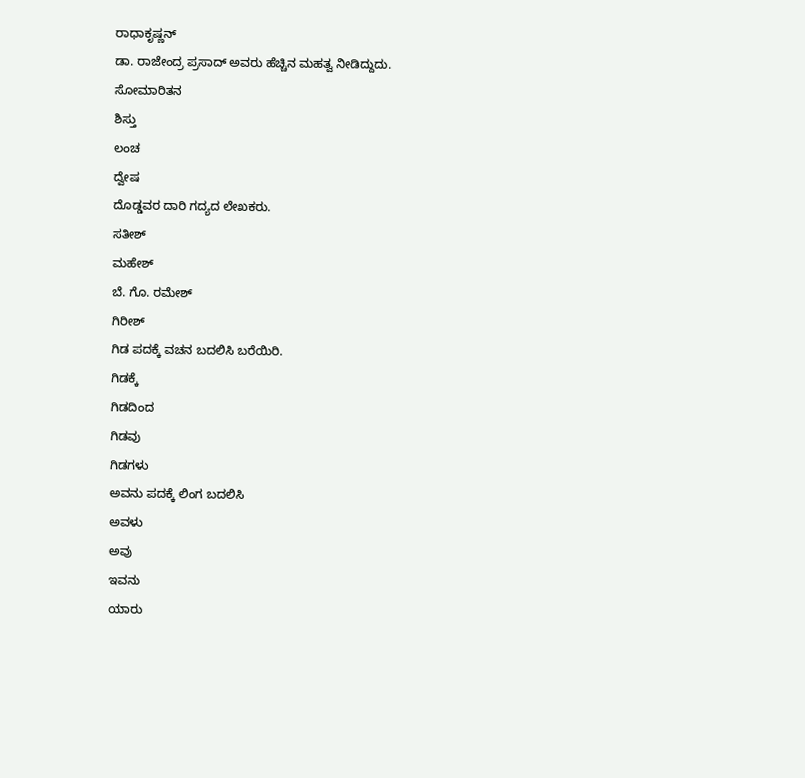ರಾಧಾಕೃಷ್ಣನ್
ಡಾ. ರಾಜೇಂದ್ರ ಪ್ರಸಾದ್ ಅವರು ಹೆಚ್ಚಿನ ಮಹತ್ವ ನೀಡಿದ್ದುದು.
ಸೋಮಾರಿತನ
ಶಿಸ್ತು
ಲಂಚ
ದ್ವೇಷ
ದೊಡ್ಡವರ ದಾರಿ ಗದ್ಯದ ಲೇಖಕರು.
ಸತೀಶ್
ಮಹೇಶ್
ಬೆ. ಗೊ. ರಮೇಶ್
ಗಿರೀಶ್
ಗಿಡ ಪದಕ್ಕೆ ವಚನ ಬದಲಿಸಿ ಬರೆಯಿರಿ.
ಗಿಡಕ್ಕೆ
ಗಿಡದಿಂದ
ಗಿಡವು
ಗಿಡಗಳು
ಅವನು ಪದಕ್ಕೆ ಲಿಂಗ ಬದಲಿಸಿ
ಅವಳು
ಅವು
ಇವನು
ಯಾರು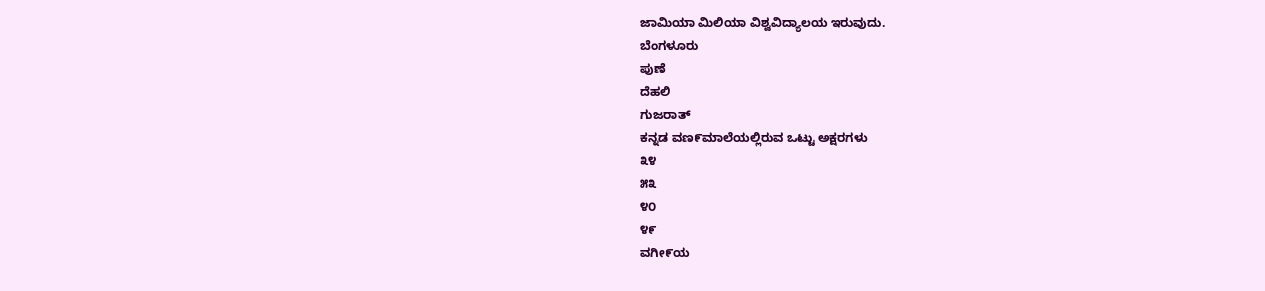ಜಾಮಿಯಾ ಮಿಲಿಯಾ ವಿಶ್ವವಿದ್ಯಾಲಯ ಇರುವುದು.
ಬೆಂಗಳೂರು
ಪುಣೆ
ದೆಹಲಿ
ಗುಜರಾತ್
ಕನ್ನಡ ವಣ೯ಮಾಲೆಯಲ್ಲಿರುವ ಒಟ್ಟು ಅಕ್ಷರಗಳು
೩೪
೫೩
೪೦
೪೯
ವಗೀ೯ಯ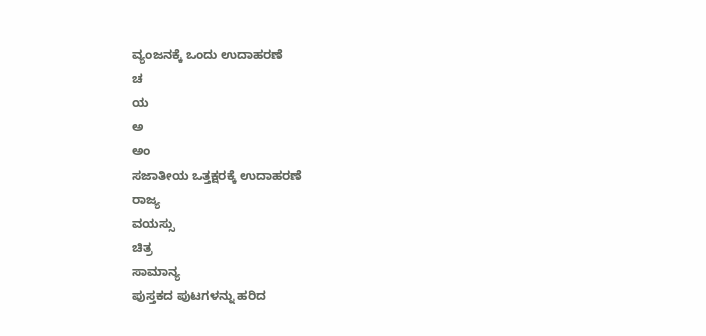ವ್ಯಂಜನಕ್ಕೆ ಒಂದು ಉದಾಹರಣೆ
ಚ
ಯ
ಅ
ಅಂ
ಸಜಾತೀಯ ಒತ್ತಕ್ಷರಕ್ಕೆ ಉದಾಹರಣೆ
ರಾಜ್ಯ
ವಯಸ್ಸು
ಚಿತ್ರ
ಸಾಮಾನ್ಯ
ಪುಸ್ತಕದ ಪುಟಗಳನ್ನು ಹರಿದ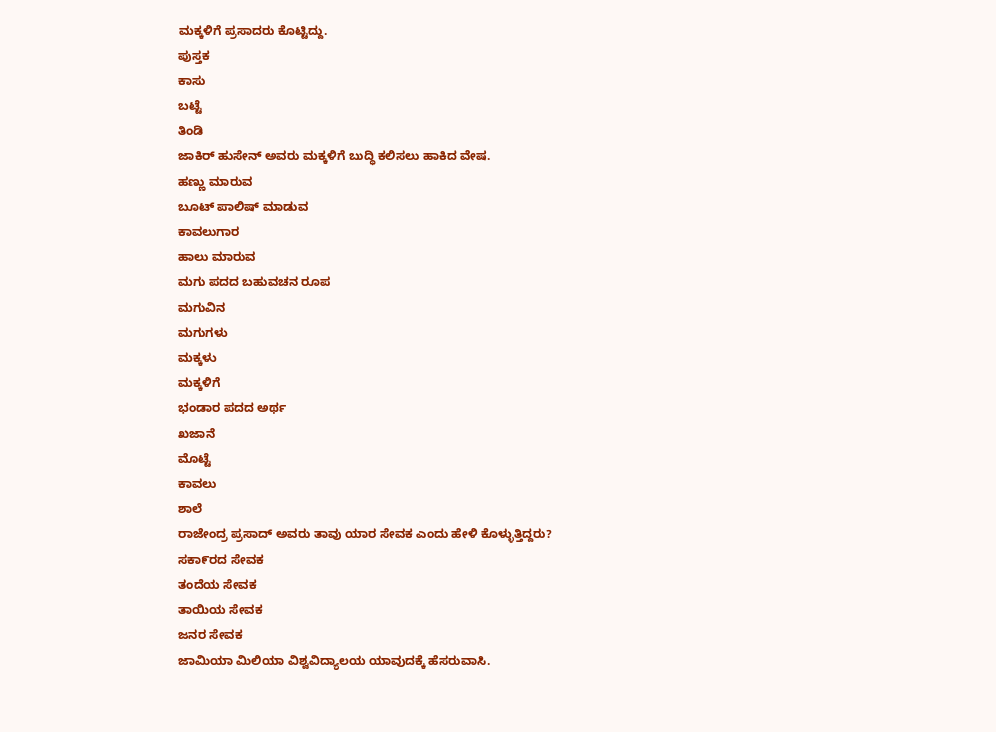ಮಕ್ಕಳಿಗೆ ಪ್ರಸಾದರು ಕೊಟ್ಟಿದ್ದು.
ಪುಸ್ತಕ
ಕಾಸು
ಬಟ್ಟೆ
ತಿಂಡಿ
ಜಾಕಿರ್ ಹುಸೇನ್ ಅವರು ಮಕ್ಕಳಿಗೆ ಬುದ್ಧಿ ಕಲಿಸಲು ಹಾಕಿದ ವೇಷ.
ಹಣ್ಣು ಮಾರುವ
ಬೂಟ್ ಪಾಲಿಷ್ ಮಾಡುವ
ಕಾವಲುಗಾರ
ಹಾಲು ಮಾರುವ
ಮಗು ಪದದ ಬಹುವಚನ ರೂಪ
ಮಗುವಿನ
ಮಗುಗಳು
ಮಕ್ಕಳು
ಮಕ್ಕಳಿಗೆ
ಭಂಡಾರ ಪದದ ಅರ್ಥ
ಖಜಾನೆ
ಮೊಟ್ಟೆ
ಕಾವಲು
ಶಾಲೆ
ರಾಜೇಂದ್ರ ಪ್ರಸಾದ್ ಅವರು ತಾವು ಯಾರ ಸೇವಕ ಎಂದು ಹೇಳಿ ಕೊಳ್ಳುತ್ತಿದ್ದರು?
ಸಕಾ೯ರದ ಸೇವಕ
ತಂದೆಯ ಸೇವಕ
ತಾಯಿಯ ಸೇವಕ
ಜನರ ಸೇವಕ
ಜಾಮಿಯಾ ಮಿಲಿಯಾ ವಿಶ್ವವಿದ್ಯಾಲಯ ಯಾವುದಕ್ಕೆ ಹೆಸರುವಾಸಿ.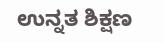ಉನ್ನತ ಶಿಕ್ಷಣ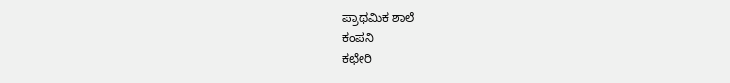ಪ್ರಾಥಮಿಕ ಶಾಲೆ
ಕಂಪನಿ
ಕಛೇರಿ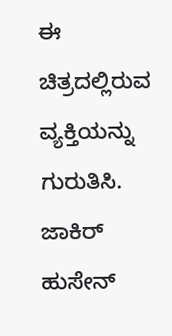ಈ ಚಿತ್ರದಲ್ಲಿರುವ ವ್ಯಕ್ತಿಯನ್ನು ಗುರುತಿಸಿ.
ಜಾಕಿರ್ ಹುಸೇನ್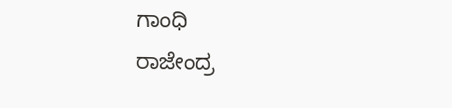ಗಾಂಧಿ
ರಾಜೇಂದ್ರ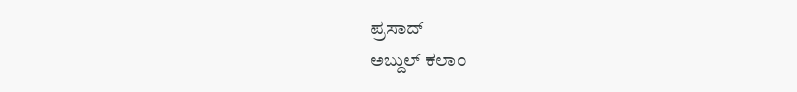ಪ್ರಸಾದ್
ಅಬ್ದುಲ್ ಕಲಾಂ